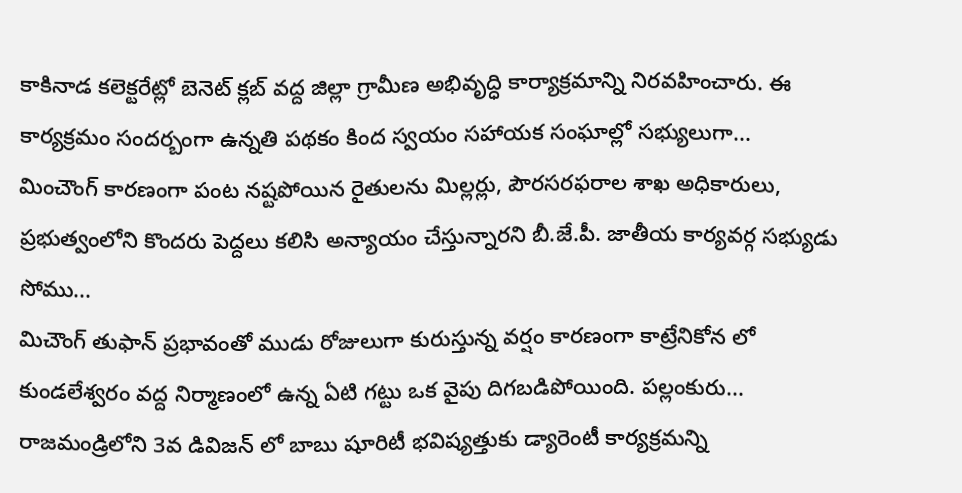కాకినాడ కలెక్టరేట్లో బెనెట్ క్లబ్ వద్ద జిల్లా గ్రామీణ అభివృద్ధి కార్యాక్రమాన్ని నిరవహించారు. ఈ కార్యక్రమం సందర్బంగా ఉన్నతి పథకం కింద స్వయం సహాయక సంఘాల్లో సభ్యులుగా...
మించౌంగ్ కారణంగా పంట నష్టపోయిన రైతులను మిల్లర్లు, పౌరసరఫరాల శాఖ అధికారులు, ప్రభుత్వంలోని కొందరు పెద్దలు కలిసి అన్యాయం చేస్తున్నారని బీ.జే.పీ. జాతీయ కార్యవర్గ సభ్యుడు సోము...
మిచౌంగ్ తుఫాన్ ప్రభావంతో ముడు రోజులుగా కురుస్తున్న వర్షం కారణంగా కాట్రేనికోన లో కుండలేశ్వరం వద్ద నిర్మాణంలో ఉన్న ఏటి గట్టు ఒక వైపు దిగబడిపోయింది. పల్లంకురు...
రాజమండ్రిలోని 3వ డివిజన్ లో బాబు షూరిటీ భవిష్యత్తుకు డ్యారెంటీ కార్యక్రమన్ని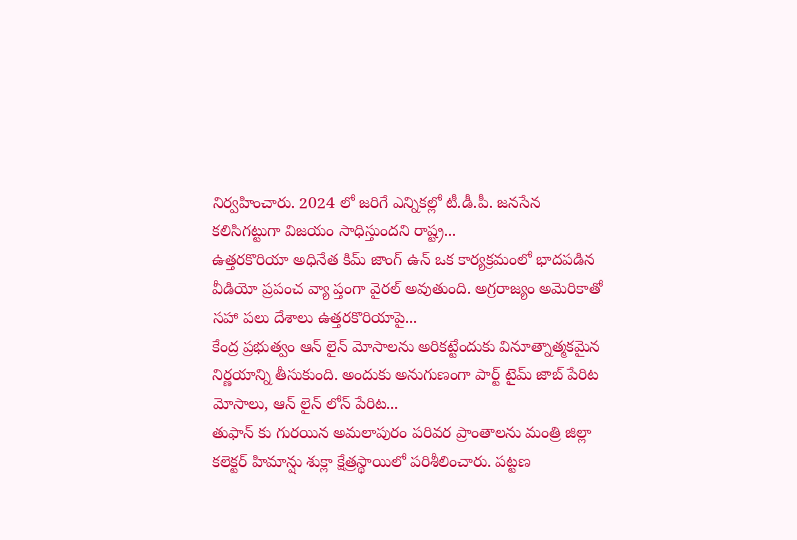నిర్వహించారు. 2024 లో జరిగే ఎన్నికల్లో టీ.డీ.పీ. జనసేన కలిసిగట్టుగా విజయం సాధిస్తుందని రాష్ట్ర...
ఉత్తరకొరియా అధినేత కిమ్ జాంగ్ ఉన్ ఒక కార్యక్రమంలో భాదపడిన వీడియో ప్రపంచ వ్యా ప్తంగా వైరల్ అవుతుంది. అగ్రరాజ్యం అమెరికాతో సహా పలు దేశాలు ఉత్తరకొరియాపై...
కేంద్ర ప్రభుత్వం ఆన్ లైన్ మోసాలను అరికట్టేందుకు వినూత్నాత్మకమైన నిర్ణయాన్ని తీసుకుంది. అందుకు అనుగుణంగా పార్ట్ టైమ్ జాబ్ పేరిట మోసాలు, ఆన్ లైన్ లోన్ పేరిట...
తుఫాన్ కు గురయిన అమలాపురం పరివర ప్రాంతాలను మంత్రి జిల్లా కలెక్టర్ హిమాన్షు శుక్లా క్షేత్రస్థాయిలో పరిశీలించారు. పట్టణ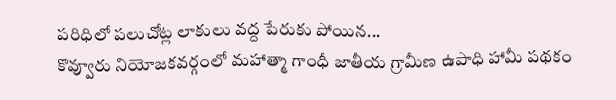పరిధిలో పలుచోట్ల లాకులు వద్ద పేరుకు పోయిన...
కొవ్వూరు నియోజకవర్గంలో మహాత్మా గాంధీ జాతీయ గ్రామీణ ఉపాధి హామీ పథకం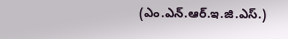(ఎం.ఎన్.ఆర్.ఇ.జి.ఎస్.)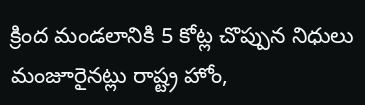క్రింద మండలానికి 5 కోట్ల చొప్పున నిధులు మంజూరైనట్లు రాష్ట్ర హోం,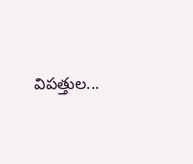విపత్తుల...